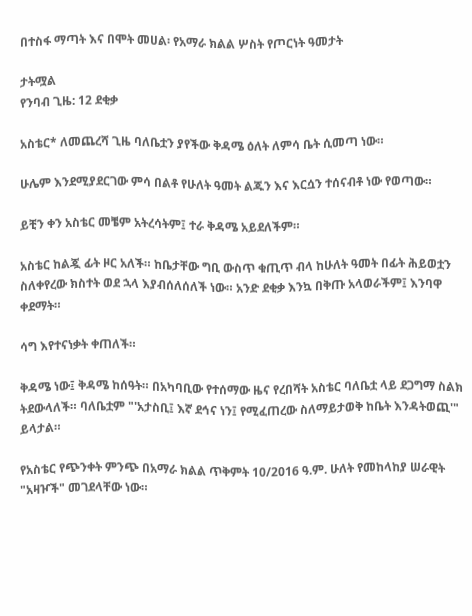በተስፋ ማጣት እና በሞት መሀል፡ የአማራ ክልል ሦስት የጦርነት ዓመታት

ታትሟል
የንባብ ጊዜ: 12 ደቂቃ

አስቴር* ለመጨረሻ ጊዜ ባለቤቷን ያየችው ቅዳሜ ዕለት ለምሳ ቤት ሲመጣ ነው።

ሁሌም እንደሚያደርገው ምሳ በልቶ የሁለት ዓመት ልጁን እና እርሷን ተሰናብቶ ነው የወጣው።

ይቺን ቀን አስቴር መቼም አትረሳትም፤ ተራ ቅዳሜ አይደለችም።

አስቴር ከልጇ ፊት ዞር አለች። ከቤታቸው ግቢ ውስጥ ቁጢጥ ብላ ከሁለት ዓመት በፊት ሕይወቷን ስለቀየረው ክስተት ወደ ኋላ እያብሰለሰለች ነው። አንድ ደቂቃ እንኳ በቅጡ አላወራችም፤ እንባዋ ቀደማት።

ሳግ እየተናነቃት ቀጠለች።

ቅዳሜ ነው፤ ቅዳሜ ከሰዓት። በአካባቢው የተሰማው ዜና የረበሻት አስቴር ባለቤቷ ላይ ደጋግማ ስልክ ትደውላለች። ባለቤቷም "'አታስቢ፤ እኛ ደኅና ነን፤ የሚፈጠረው ስለማይታወቅ ከቤት እንዳትወጪ'" ይላታል።

የአስቴር የጭንቀት ምንጭ በአማራ ክልል ጥቅምት 10/2016 ዓ.ም. ሁለት የመከላከያ ሠራዊት "አዛዦች" መገደላቸው ነው።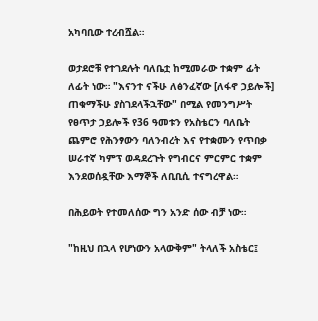አካባቢው ተረብሿል።

ወታደሮቹ የተገደሉት ባለቤቷ ከሚመራው ተቋም ፊት ለፊት ነው። "እናንተ ናችሁ ለፅንፈኛው [ለፋኖ ኃይሎች] ጠቁማችሁ ያስገደላችኋቸው" በሚል የመንግሥት የፀጥታ ኃይሎች የ36 ዓመቱን የአስቴርን ባለቤት ጨምሮ የሕንፃውን ባለንብረት እና የተቋሙን የጥበቃ ሠራተኛ ካምፕ ወዳደረጉት የግብርና ምርምር ተቋም እንደወሰዷቸው እማኞች ለቢቢሲ ተናግረዋል።

በሕይወት የተመለሰው ግን አንድ ሰው ብቻ ነው።

"ከዚህ በኋላ የሆነውን አላውቅም" ትላለች አስቴር፤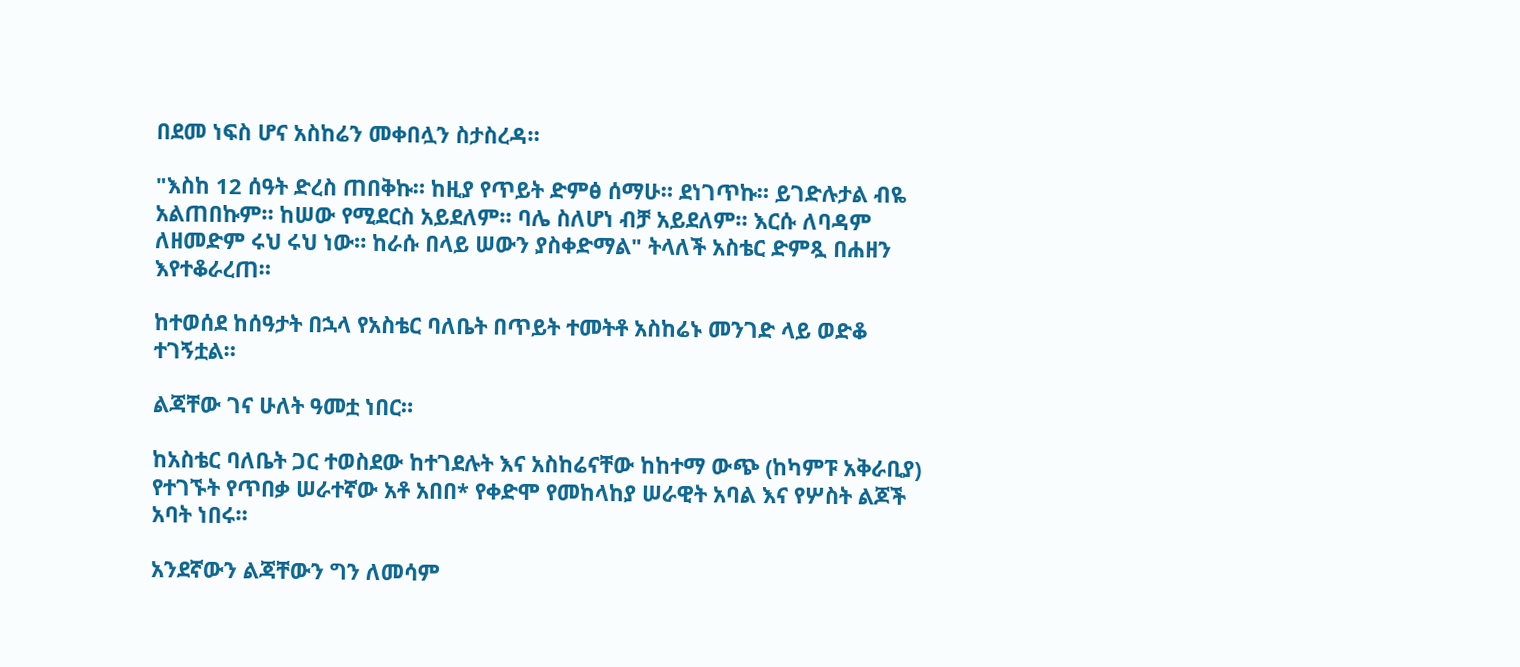በደመ ነፍስ ሆና አስከሬን መቀበሏን ስታስረዳ።

"እስከ 12 ሰዓት ድረስ ጠበቅኩ። ከዚያ የጥይት ድምፅ ሰማሁ። ደነገጥኩ። ይገድሉታል ብዬ አልጠበኩም። ከሠው የሚደርስ አይደለም። ባሌ ስለሆነ ብቻ አይደለም። እርሱ ለባዳም ለዘመድም ሩህ ሩህ ነው። ከራሱ በላይ ሠውን ያስቀድማል" ትላለች አስቴር ድምጿ በሐዘን እየተቆራረጠ።

ከተወሰደ ከሰዓታት በኋላ የአስቴር ባለቤት በጥይት ተመትቶ አስከሬኑ መንገድ ላይ ወድቆ ተገኝቷል።

ልጃቸው ገና ሁለት ዓመቷ ነበር።

ከአስቴር ባለቤት ጋር ተወስደው ከተገደሉት እና አስከሬናቸው ከከተማ ውጭ (ከካምፑ አቅራቢያ) የተገኙት የጥበቃ ሠራተኛው አቶ አበበ* የቀድሞ የመከላከያ ሠራዊት አባል እና የሦስት ልጆች አባት ነበሩ።

አንደኛውን ልጃቸውን ግን ለመሳም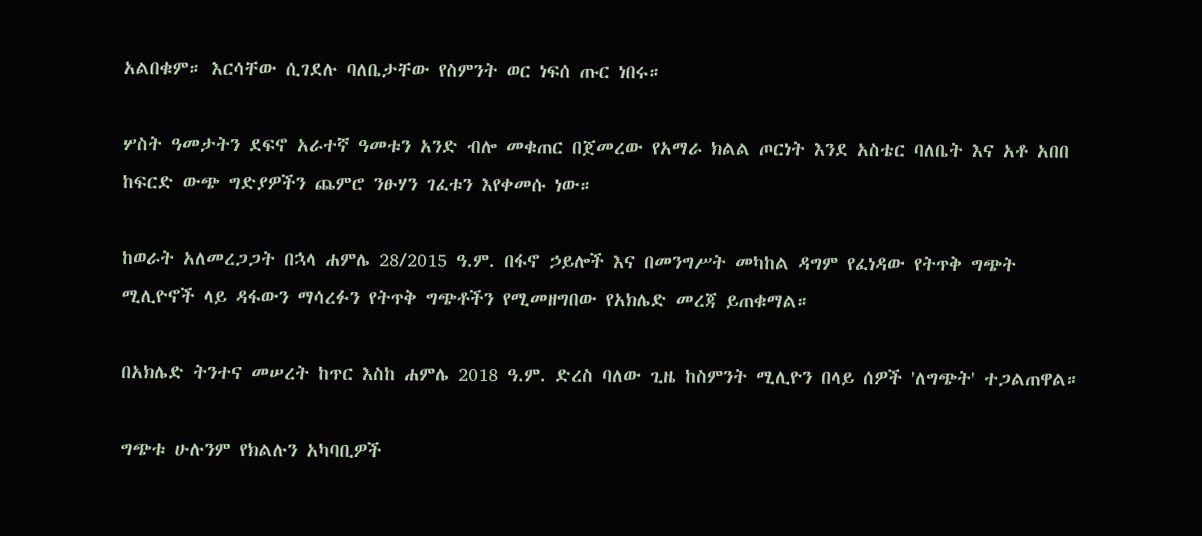አልበቁም። እርሳቸው ሲገደሉ ባለቤታቸው የስምንት ወር ነፍሰ ጡር ነበሩ።

ሦስት ዓመታትን ደፍኖ አራተኛ ዓመቱን አንድ ብሎ መቁጠር በጀመረው የአማራ ክልል ጦርነት እንደ አስቴር ባለቤት እና አቶ አበበ ከፍርድ ውጭ ግድያዎችን ጨምሮ ንፁሃን ገፈቱን እየቀመሱ ነው።

ከወራት አለመረጋጋት በኋላ ሐምሌ 28/2015 ዓ.ም. በፋኖ ኃይሎች እና በመንግሥት መካከል ዳግም የፈነዳው የትጥቅ ግጭት ሚሊዮኖች ላይ ዳፋውን ማሳረፉን የትጥቅ ግጭቶችን የሚመዘግበው የአክሌድ መረጃ ይጠቁማል።

በአክሌድ ትንተና መሠረት ከጥር እስከ ሐምሌ 2018 ዓ.ም. ድረስ ባለው ጊዜ ከስምንት ሚሊዮን በላይ ሰዎች 'ለግጭት' ተጋልጠዋል።

ግጭቱ ሁሉንም የክልሉን አካባቢዎች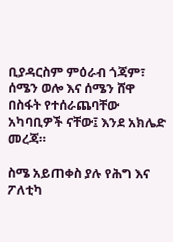ቢያዳርስም ምዕራብ ጎጃም፣ ሰሜን ወሎ እና ሰሜን ሸዋ በስፋት የተሰራጨባቸው አካባቢዎች ናቸው፤ እንደ አክሌድ መረጃ።

ስሜ አይጠቀስ ያሉ የሕግ እና ፖለቲካ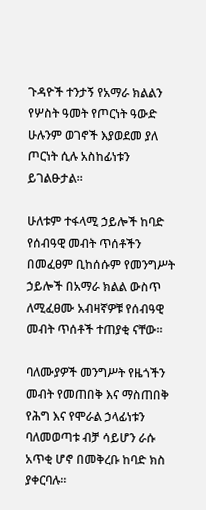ጉዳዮች ተንታኝ የአማራ ክልልን የሦስት ዓመት የጦርነት ዓውድ ሁሉንም ወገኖች እያወደመ ያለ ጦርነት ሲሉ አስከፊነቱን ይገልፁታል።

ሁለቱም ተፋላሚ ኃይሎች ከባድ የሰብዓዊ መብት ጥሰቶችን በመፈፀም ቢከሰሱም የመንግሥት ኃይሎች በአማራ ክልል ውስጥ ለሚፈፀሙ አብዛኛዎቹ የሰብዓዊ መብት ጥሰቶች ተጠያቂ ናቸው።

ባለሙያዎች መንግሥት የዜጎችን መብት የመጠበቅ እና ማስጠበቅ የሕግ እና የሞራል ኃላፊነቱን ባለመወጣቱ ብቻ ሳይሆን ራሱ አጥቂ ሆኖ በመቅረቡ ከባድ ክስ ያቀርባሉ።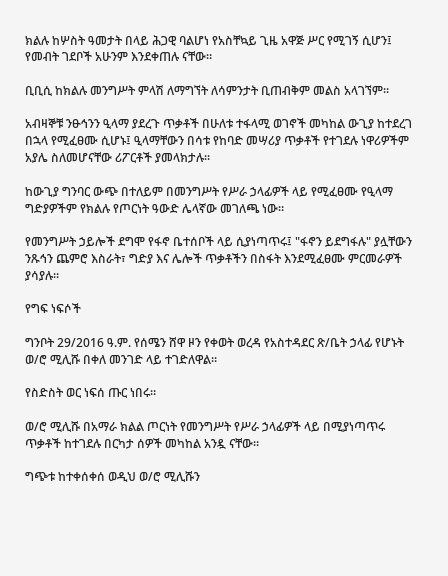ክልሉ ከሦስት ዓመታት በላይ ሕጋዊ ባልሆነ የአስቸኳይ ጊዜ አዋጅ ሥር የሚገኝ ሲሆን፤ የመብት ገደቦች አሁንም እንደቀጠሉ ናቸው።

ቢቢሲ ከክልሉ መንግሥት ምላሽ ለማግኘት ለሳምንታት ቢጠብቅም መልስ አላገኘም።

አብዛኞቹ ንፁኅንን ዒላማ ያደረጉ ጥቃቶች በሁለቱ ተፋላሚ ወገኖች መካከል ውጊያ ከተደረገ በኋላ የሚፈፀሙ ሲሆኑ፤ ዒላማቸውን በሳቱ የከባድ መሣሪያ ጥቃቶች የተገደሉ ነዋሪዎችም አያሌ ስለመሆናቸው ሪፖርቶች ያመላክታሉ።

ከውጊያ ግንባር ውጭ በተለይም በመንግሥት የሥራ ኃላፊዎች ላይ የሚፈፀሙ የዒላማ ግድያዎችም የክልሉ የጦርነት ዓውድ ሌላኛው መገለጫ ነው።

የመንግሥት ኃይሎች ደግሞ የፋኖ ቤተሰቦች ላይ ሲያነጣጥሩ፤ "ፋኖን ይደግፋሉ" ያሏቸውን ንጹኅን ጨምሮ እስራት፣ ግድያ እና ሌሎች ጥቃቶችን በስፋት እንደሚፈፀሙ ምርመራዎች ያሳያሉ።

የግፍ ነፍሶች

ግንቦት 29/2016 ዓ.ም. የሰሜን ሸዋ ዞን የቀወት ወረዳ የአስተዳደር ጽ/ቤት ኃላፊ የሆኑት ወ/ሮ ሚሊሹ በቀለ መንገድ ላይ ተገድለዋል።

የስድስት ወር ነፍሰ ጡር ነበሩ።

ወ/ሮ ሚሊሹ በአማራ ክልል ጦርነት የመንግሥት የሥራ ኃላፊዎች ላይ በሚያነጣጥሩ ጥቃቶች ከተገደሉ በርካታ ሰዎች መካከል አንዷ ናቸው።

ግጭቱ ከተቀሰቀሰ ወዲህ ወ/ሮ ሚሊሹን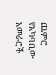ጨምሮ የአካባቢው አመራሮች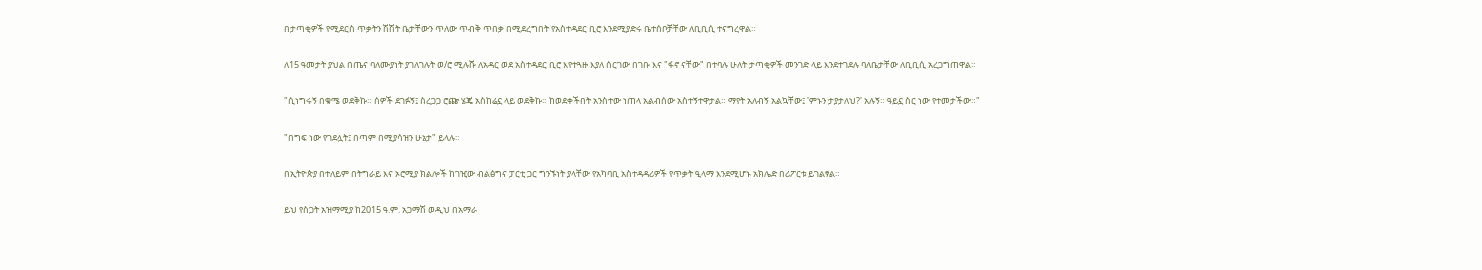በታጣቂዎች የሚደርስ ጥቃትን ሽሽት ቤታቸውን ጥለው ጥብቅ ጥበቃ በሚደረግበት የአስተዳደር ቢሮ እንደሚያድሩ ቤተሰቦቻቸው ለቢቢሲ ተናግረዋል።

ለ15 ዓመታት ያህል በጤና ባለሙያነት ያገለገሉት ወ/ሮ ሚሉሹ ለአዳር ወደ አስተዳደር ቢሮ እየተጓዙ እያለ ሰርገው በገቡ እና "ፋኖ ናቸው" በተባሉ ሁለት ታጣቂዎች መንገድ ላይ እንደተገደሉ ባለቤታቸው ለቢቢሲ አረጋግጠዋል።

"ሲነግሩኝ በቁሜ ወደቅኩ። ሰዎች ደገፉኝ፤ ስረጋጋ ሮጬ ሄጄ አስከሬኗ ላይ ወደቅኩ። ከወደቀችበት አንስተው ነጠላ አልብሰው አስተኝተዋታል። ማየት አለብኝ አልኳቸው፤ 'ምኑን ታያታለህ?' አሉኝ። ዓይኗ ስር ነው የተመታችው።"

"በግፍ ነው የገደሏት፤ በጣም በሚያሳዝን ሁኔታ" ይላሉ።

በኢትዮጵያ በተለይም በትግራይ እና ኦሮሚያ ክልሎች ከገዢው ብልፅግና ፓርቲ ጋር ግንኙነት ያላቸው የአካባቢ አስተዳዳሪዎች የጥቃት ዒላማ እንደሚሆኑ አክሌድ በሪፖርቱ ይገልፃል።

ይህ የስጋት አዝማሚያ ከ2015 ዓ.ም. አጋማሽ ወዲህ በአማራ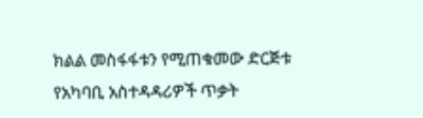ክልል መስፋፋቱን የሚጠቁመው ድርጅቱ የአካባቢ አስተዳዳሪዎች ጥቃት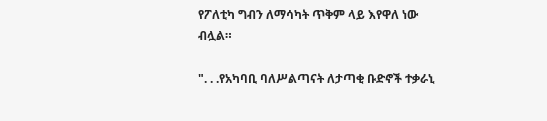የፖለቲካ ግብን ለማሳካት ጥቅም ላይ እየዋለ ነው ብሏል።

". . .የአካባቢ ባለሥልጣናት ለታጣቂ ቡድኖች ተቃራኒ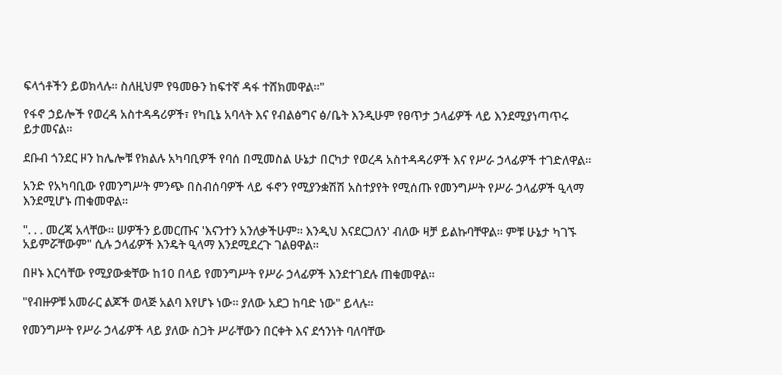ፍላጎቶችን ይወክላሉ። ስለዚህም የዓመፁን ከፍተኛ ዳፋ ተሸክመዋል።"

የፋኖ ኃይሎች የወረዳ አስተዳዳሪዎች፣ የካቢኔ አባላት እና የብልፅግና ፅ/ቤት እንዲሁም የፀጥታ ኃላፊዎች ላይ እንደሚያነጣጥሩ ይታመናል።

ደቡብ ጎንደር ዞን ከሌሎቹ የክልሉ አካባቢዎች የባሰ በሚመስል ሁኔታ በርካታ የወረዳ አስተዳዳሪዎች እና የሥራ ኃላፊዎች ተገድለዋል።

አንድ የአካባቢው የመንግሥት ምንጭ በስብሰባዎች ላይ ፋኖን የሚያንቋሽሽ አስተያየት የሚሰጡ የመንግሥት የሥራ ኃላፊዎች ዒላማ እንደሚሆኑ ጠቁመዋል።

". . . መረጃ አላቸው። ሠዎችን ይመርጡና 'እናንተን አንለቃችሁም። እንዲህ እናደርጋለን' ብለው ዛቻ ይልኩባቸዋል። ምቹ ሁኔታ ካገኙ አይምሯቸውም" ሲሉ ኃላፊዎች እንዴት ዒላማ እንደሚደረጉ ገልፀዋል።

በዞኑ እርሳቸው የሚያውቋቸው ከ10 በላይ የመንግሥት የሥራ ኃላፊዎች እንደተገደሉ ጠቁመዋል።

"የብዙዎቹ አመራር ልጆች ወላጅ አልባ እየሆኑ ነው። ያለው አደጋ ከባድ ነው" ይላሉ።

የመንግሥት የሥራ ኃላፊዎች ላይ ያለው ስጋት ሥራቸውን በርቀት እና ደኅንነት ባለባቸው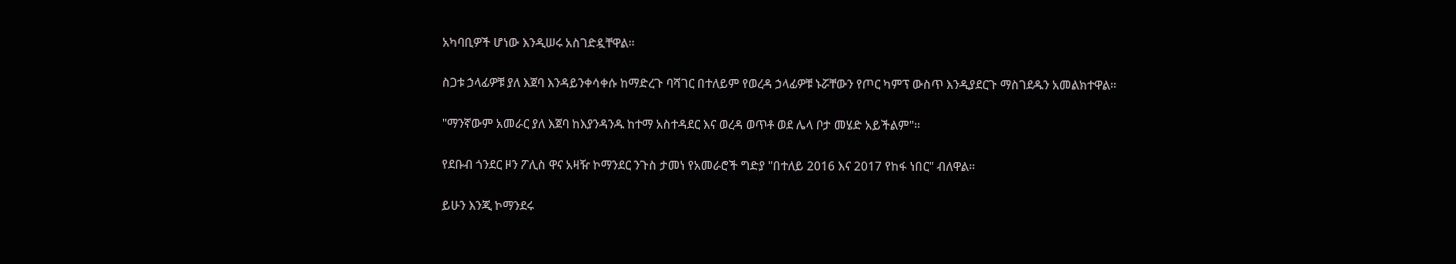አካባቢዎች ሆነው እንዲሠሩ አስገድዷቸዋል።

ስጋቱ ኃላፊዎቹ ያለ እጀባ እንዳይንቀሳቀሱ ከማድረጉ ባሻገር በተለይም የወረዳ ኃላፊዎቹ ኑሯቸውን የጦር ካምፕ ውስጥ እንዲያደርጉ ማስገደዱን አመልክተዋል።

"ማንኛውም አመራር ያለ እጀባ ከእያንዳንዱ ከተማ አስተዳደር እና ወረዳ ወጥቶ ወደ ሌላ ቦታ መሄድ አይችልም"።

የደቡብ ጎንደር ዞን ፖሊስ ዋና አዛዥ ኮማንደር ንጉስ ታመነ የአመራሮች ግድያ "በተለይ 2016 እና 2017 የከፋ ነበር" ብለዋል።

ይሁን እንጂ ኮማንደሩ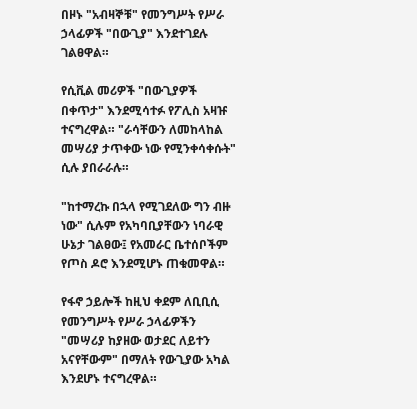በዞኑ "አብዛኞቹ" የመንግሥት የሥራ ኃላፊዎች "በውጊያ" እንደተገደሉ ገልፀዋል።

የሲቪል መሪዎች "በውጊያዎች በቀጥታ" እንደሚሳተፉ የፖሊስ አዛዡ ተናግረዋል። "ራሳቸውን ለመከላከል መሣሪያ ታጥቀው ነው የሚንቀሳቀሱት" ሲሉ ያበራራሉ።

"ከተማረኩ በኋላ የሚገደለው ግን ብዙ ነው" ሲሉም የአካባቢያቸውን ነባራዊ ሁኔታ ገልፀው፤ የአመራር ቤተሰቦችም የጦስ ዶሮ እንደሚሆኑ ጠቁመዋል።

የፋኖ ኃይሎች ከዚህ ቀደም ለቢቢሲ የመንግሥት የሥራ ኃላፊዎችን "መሣሪያ ከያዘው ወታደር ለይተን አናየቸውም" በማለት የውጊያው አካል እንደሆኑ ተናግረዋል።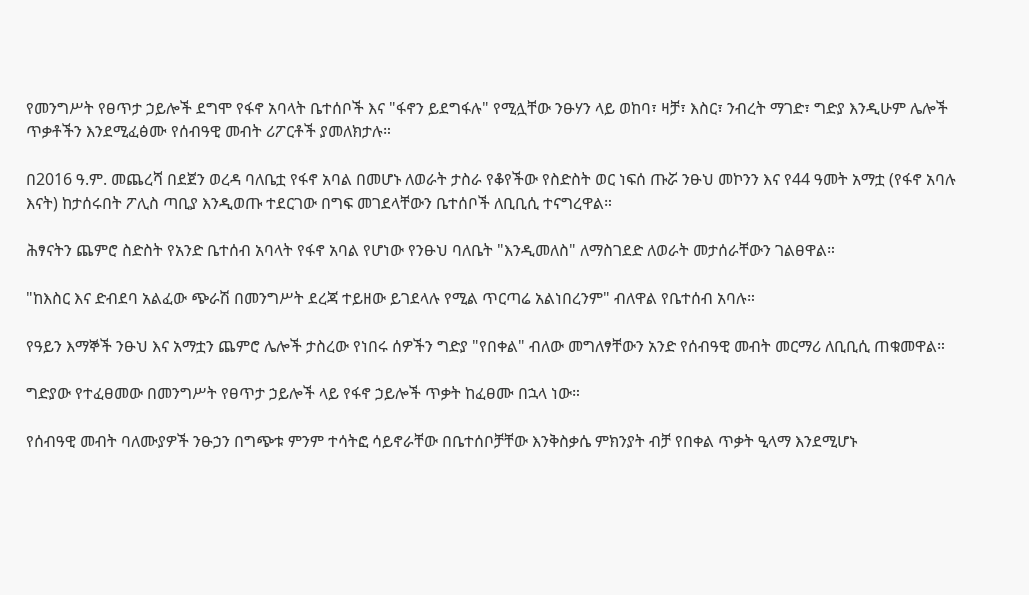የመንግሥት የፀጥታ ኃይሎች ደግሞ የፋኖ አባላት ቤተሰቦች እና "ፋኖን ይደግፋሉ" የሚሏቸው ንፁሃን ላይ ወከባ፣ ዛቻ፣ እስር፣ ንብረት ማገድ፣ ግድያ እንዲሁም ሌሎች ጥቃቶችን እንደሚፈፅሙ የሰብዓዊ መብት ሪፖርቶች ያመለክታሉ።

በ2016 ዓ.ም. መጨረሻ በደጀን ወረዳ ባለቤቷ የፋኖ አባል በመሆኑ ለወራት ታስራ የቆየችው የስድስት ወር ነፍሰ ጡሯ ንፁህ መኮንን እና የ44 ዓመት አማቷ (የፋኖ አባሉ እናት) ከታሰሩበት ፖሊስ ጣቢያ እንዲወጡ ተደርገው በግፍ መገደላቸውን ቤተሰቦች ለቢቢሲ ተናግረዋል።

ሕፃናትን ጨምሮ ስድስት የአንድ ቤተሰብ አባላት የፋኖ አባል የሆነው የንፁህ ባለቤት "እንዲመለስ" ለማስገደድ ለወራት መታሰራቸውን ገልፀዋል።

"ከእስር እና ድብደባ አልፈው ጭራሽ በመንግሥት ደረጃ ተይዘው ይገደላሉ የሚል ጥርጣሬ አልነበረንም" ብለዋል የቤተሰብ አባሉ።

የዓይን እማኞች ንፁህ እና አማቷን ጨምሮ ሌሎች ታስረው የነበሩ ሰዎችን ግድያ "የበቀል" ብለው መግለፃቸውን አንድ የሰብዓዊ መብት መርማሪ ለቢቢሲ ጠቁመዋል።

ግድያው የተፈፀመው በመንግሥት የፀጥታ ኃይሎች ላይ የፋኖ ኃይሎች ጥቃት ከፈፀሙ በኋላ ነው።

የሰብዓዊ መብት ባለሙያዎች ንፁኃን በግጭቱ ምንም ተሳትፎ ሳይኖራቸው በቤተሰቦቻቸው እንቅስቃሴ ምክንያት ብቻ የበቀል ጥቃት ዒላማ እንደሚሆኑ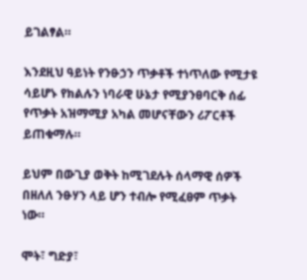ይገልፃል።

እንደዚህ ዓይነት የንፁኃን ጥቃቶች ተነጥለው የሚታዩ ሳይሆኑ የክልሉን ነባራዊ ሁኔታ የሚያንፀባርቅ ሰፊ የጥቃት አዝማሚያ አካል መሆናቸውን ሪፖርቶች ይጠቁማሉ።

ይህም በውጊያ ወቅት ከሚገደሉት ሰላማዊ ሰዎች በዘለለ ንፁሃን ላይ ሆን ተብሎ የሚፈፀም ጥቃት ነው።

ሞት፣ ግድያ፣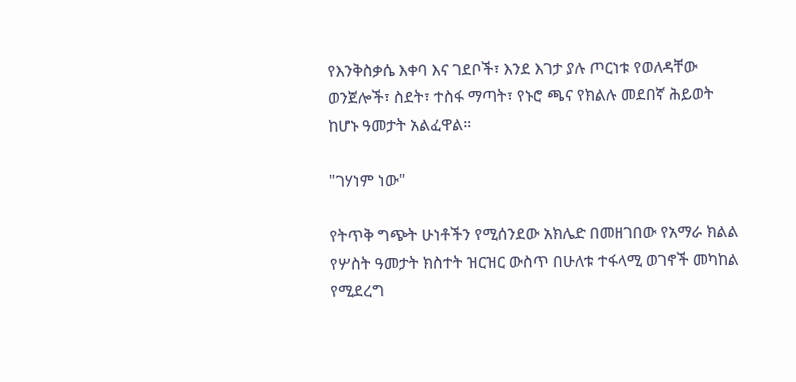የእንቅስቃሴ እቀባ እና ገደቦች፣ እንደ እገታ ያሉ ጦርነቱ የወለዳቸው ወንጀሎች፣ ስደት፣ ተስፋ ማጣት፣ የኑሮ ጫና የክልሉ መደበኛ ሕይወት ከሆኑ ዓመታት አልፈዋል።

"ገሃነም ነው"

የትጥቅ ግጭት ሁነቶችን የሚሰንደው አክሌድ በመዘገበው የአማራ ክልል የሦስት ዓመታት ክስተት ዝርዝር ውስጥ በሁለቱ ተፋላሚ ወገኖች መካከል የሚደረግ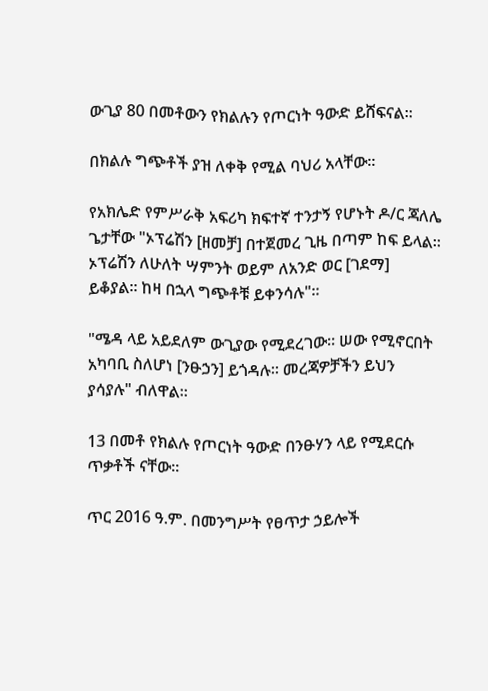ውጊያ 80 በመቶውን የክልሉን የጦርነት ዓውድ ይሸፍናል።

በክልሉ ግጭቶች ያዝ ለቀቅ የሚል ባህሪ አላቸው።

የአክሌድ የምሥራቅ አፍሪካ ክፍተኛ ተንታኝ የሆኑት ዶ/ር ጃለሌ ጌታቸው "ኦፕሬሽን [ዘመቻ] በተጀመረ ጊዜ በጣም ከፍ ይላል። ኦፕሬሽን ለሁለት ሣምንት ወይም ለአንድ ወር [ገደማ] ይቆያል። ከዛ በኋላ ግጭቶቹ ይቀንሳሉ"።

"ሜዳ ላይ አይደለም ውጊያው የሚደረገው። ሠው የሚኖርበት አካባቢ ስለሆነ [ንፁኃን] ይጎዳሉ። መረጃዎቻችን ይህን ያሳያሉ" ብለዋል።

13 በመቶ የክልሉ የጦርነት ዓውድ በንፁሃን ላይ የሚደርሱ ጥቃቶች ናቸው።

ጥር 2016 ዓ.ም. በመንግሥት የፀጥታ ኃይሎች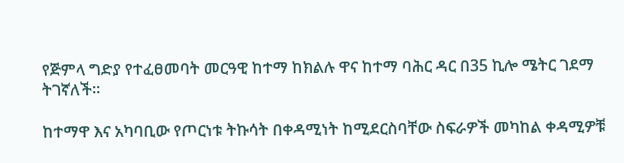የጅምላ ግድያ የተፈፀመባት መርዓዊ ከተማ ከክልሉ ዋና ከተማ ባሕር ዳር በ35 ኪሎ ሜትር ገደማ ትገኛለች።

ከተማዋ እና አካባቢው የጦርነቱ ትኩሳት በቀዳሚነት ከሚደርስባቸው ስፍራዎች መካከል ቀዳሚዎቹ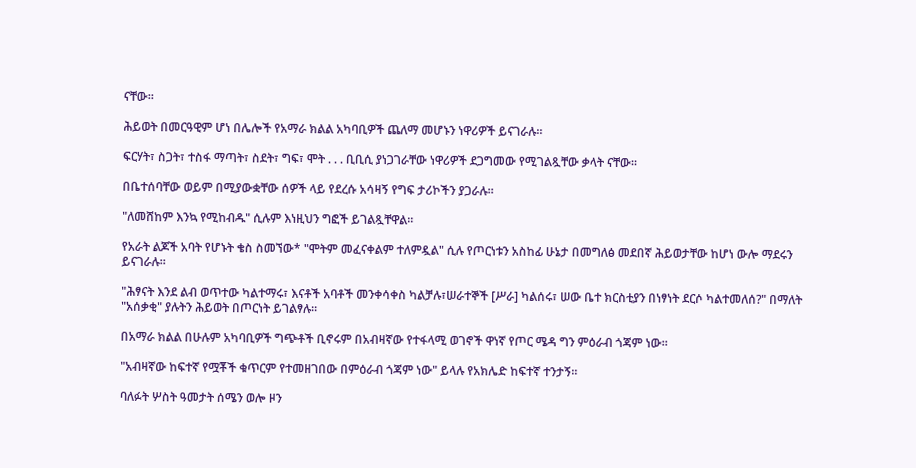ናቸው።

ሕይወት በመርዓዊም ሆነ በሌሎች የአማራ ክልል አካባቢዎች ጨለማ መሆኑን ነዋሪዎች ይናገራሉ።

ፍርሃት፣ ስጋት፣ ተስፋ ማጣት፣ ስደት፣ ግፍ፣ ሞት . . . ቢቢሲ ያነጋገራቸው ነዋሪዎች ደጋግመው የሚገልጿቸው ቃላት ናቸው።

በቤተሰባቸው ወይም በሚያውቋቸው ሰዎች ላይ የደረሱ አሳዛኝ የግፍ ታሪኮችን ያጋራሉ።

"ለመሸከም እንኳ የሚከብዱ" ሲሉም እነዚህን ግፎች ይገልጿቸዋል።

የአራት ልጆች አባት የሆኑት ቄስ ስመኘው* "ሞትም መፈናቀልም ተለምዷል" ሲሉ የጦርነቱን አስከፊ ሁኔታ በመግለፅ መደበኛ ሕይወታቸው ከሆነ ውሎ ማደሩን ይናገራሉ።

"ሕፃናት እንደ ልብ ወጥተው ካልተማሩ፣ እናቶች አባቶች መንቀሳቀስ ካልቻሉ፣ሠራተኞች [ሥራ] ካልሰሩ፣ ሠው ቤተ ክርስቲያን በነፃነት ደርሶ ካልተመለሰ?" በማለት "አሰቃቂ" ያሉትን ሕይወት በጦርነት ይገልፃሉ።

በአማራ ክልል በሁሉም አካባቢዎች ግጭቶች ቢኖሩም በአብዛኛው የተፋላሚ ወገኖች ዋነኛ የጦር ሜዳ ግን ምዕራብ ጎጃም ነው።

"አብዛኛው ከፍተኛ የሟቾች ቁጥርም የተመዘገበው በምዕራብ ጎጃም ነው" ይላሉ የአክሌድ ከፍተኛ ተንታኝ።

ባለፉት ሦስት ዓመታት ሰሜን ወሎ ዞን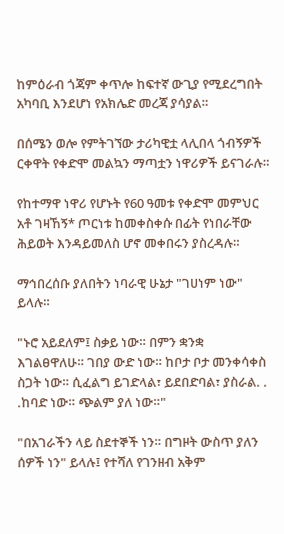ከምዕራብ ጎጃም ቀጥሎ ከፍተኛ ውጊያ የሚደረግበት አካባቢ እንደሆነ የአክሌድ መረጃ ያሳያል።

በሰሜን ወሎ የምትገኘው ታሪካዊቷ ላሊበላ ጎብኝዎች ርቀዋት የቀድሞ መልኳን ማጣቷን ነዋሪዎች ይናገራሉ።

የከተማዋ ነዋሪ የሆኑት የ60 ዓመቱ የቀድሞ መምህር አቶ ገዛኸኝ* ጦርነቱ ከመቀስቀሱ በፊት የነበራቸው ሕይወት እንዳይመለስ ሆኖ መቀበሩን ያስረዳሉ።

ማኅበረሰቡ ያለበትን ነባራዊ ሁኔታ "ገሀነም ነው" ይላሉ።

"ኑሮ አይደለም፤ ስቃይ ነው። በምን ቋንቋ እገልፀዋለሁ። ገበያ ውድ ነው። ከቦታ ቦታ መንቀሳቀስ ስጋት ነው። ሲፈልግ ይገድላል፣ ይደበድባል፣ ያስራል. . .ከባድ ነው። ጭልም ያለ ነው።"

"በአገራችን ላይ ስደተኞች ነን። በግዞት ውስጥ ያለን ሰዎች ነን" ይላሉ፤ የተሻለ የገንዘብ አቅም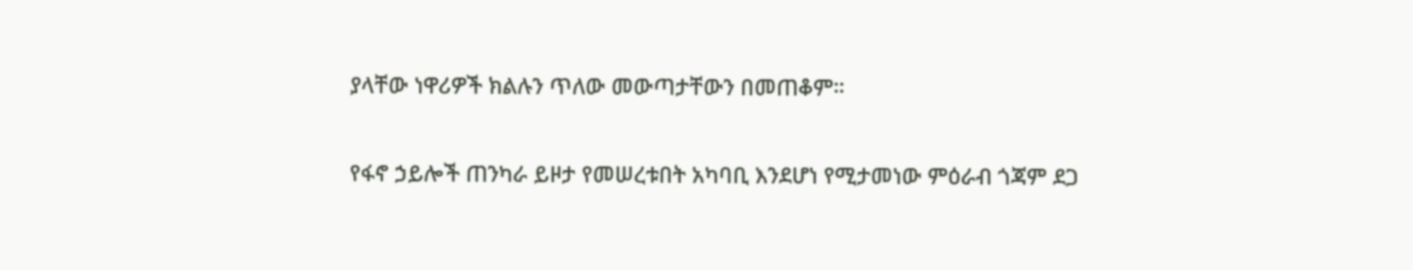ያላቸው ነዋሪዎች ክልሉን ጥለው መውጣታቸውን በመጠቆም።

የፋኖ ኃይሎች ጠንካራ ይዞታ የመሠረቱበት አካባቢ እንደሆነ የሚታመነው ምዕራብ ጎጃም ደጋ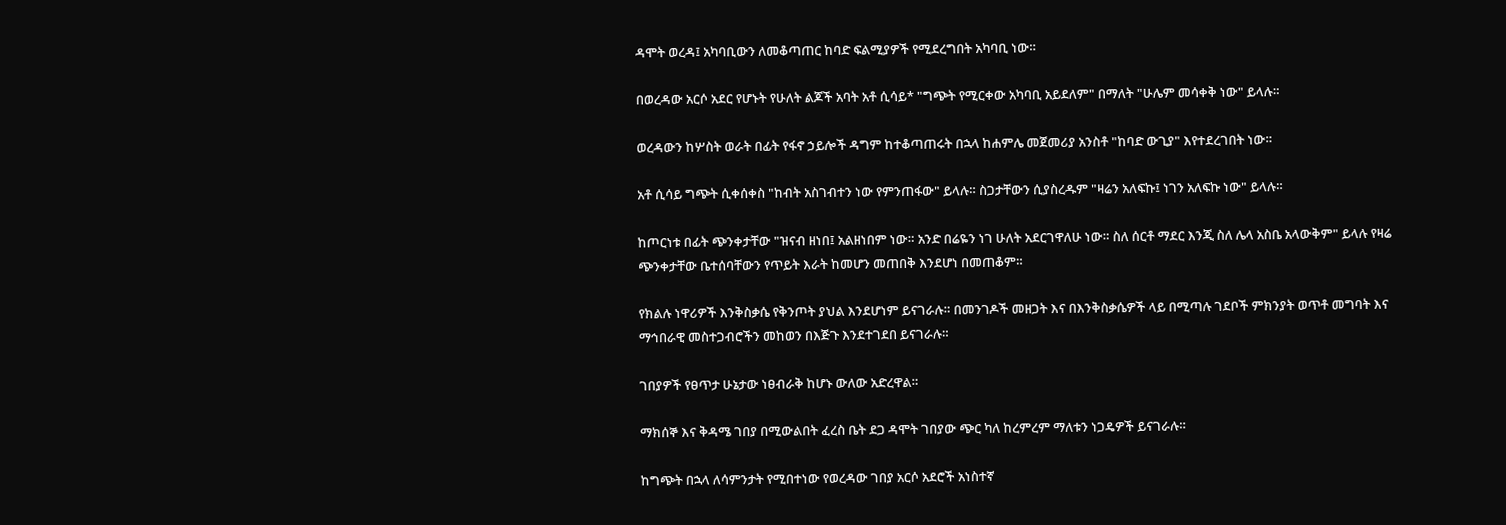ዳሞት ወረዳ፤ አካባቢውን ለመቆጣጠር ከባድ ፍልሚያዎች የሚደረግበት አካባቢ ነው።

በወረዳው አርሶ አደር የሆኑት የሁለት ልጆች አባት አቶ ሲሳይ* "ግጭት የሚርቀው አካባቢ አይደለም" በማለት "ሁሌም መሳቀቅ ነው" ይላሉ።

ወረዳውን ከሦስት ወራት በፊት የፋኖ ኃይሎች ዳግም ከተቆጣጠሩት በኋላ ከሐምሌ መጀመሪያ አንስቶ "ከባድ ውጊያ" እየተደረገበት ነው።

አቶ ሲሳይ ግጭት ሲቀሰቀስ "ከብት አስገብተን ነው የምንጠፋው" ይላሉ። ስጋታቸውን ሲያስረዱም "ዛሬን አለፍኩ፤ ነገን አለፍኩ ነው" ይላሉ።

ከጦርነቱ በፊት ጭንቀታቸው "ዝናብ ዘነበ፤ አልዘነበም ነው። አንድ በሬዬን ነገ ሁለት አደርገዋለሁ ነው። ስለ ሰርቶ ማደር እንጂ ስለ ሌላ አስቤ አላውቅም" ይላሉ የዛሬ ጭንቀታቸው ቤተሰባቸውን የጥይት እራት ከመሆን መጠበቅ እንደሆነ በመጠቆም።

የክልሉ ነዋሪዎች እንቅስቃሴ የቅንጦት ያህል እንደሆነም ይናገራሉ። በመንገዶች መዘጋት እና በእንቅስቃሴዎች ላይ በሚጣሉ ገደቦች ምክንያት ወጥቶ መግባት እና ማኅበራዊ መስተጋብሮችን መከወን በእጅጉ እንደተገደበ ይናገራሉ።

ገበያዎች የፀጥታ ሁኔታው ነፀብራቅ ከሆኑ ውለው አድረዋል።

ማክሰኞ እና ቅዳሜ ገበያ በሚውልበት ፈረስ ቤት ደጋ ዳሞት ገበያው ጭር ካለ ከረምረም ማለቱን ነጋዴዎች ይናገራሉ።

ከግጭት በኋላ ለሳምንታት የሚበተነው የወረዳው ገበያ አርሶ አደሮች አነስተኛ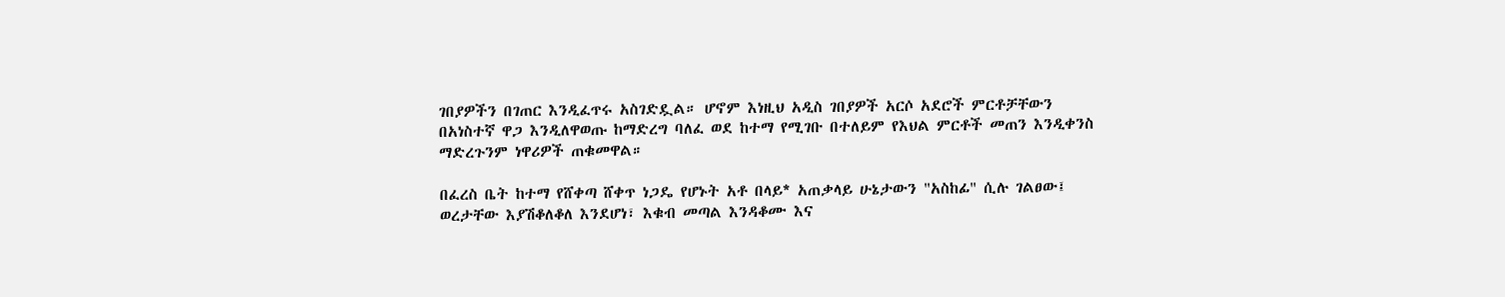ገበያዎችን በገጠር እንዲፈጥሩ አስገድዷል። ሆኖም እነዚህ አዲስ ገበያዎች አርሶ አደሮች ምርቶቻቸውን በአነስተኛ ዋጋ እንዲለዋወጡ ከማድረግ ባለፈ ወደ ከተማ የሚገቡ በተለይም የእህል ምርቶች መጠን እንዲቀንስ ማድረጉንም ነዋሪዎች ጠቁመዋል።

በፈረስ ቤት ከተማ የሸቀጣ ሸቀጥ ነጋዴ የሆኑት አቶ በላይ* አጠቃላይ ሁኔታውን "አስከፊ" ሲሉ ገልፀው፤ ወረታቸው እያሽቆለቆለ እንደሆነ፣ እቁብ መጣል እንዳቆሙ እና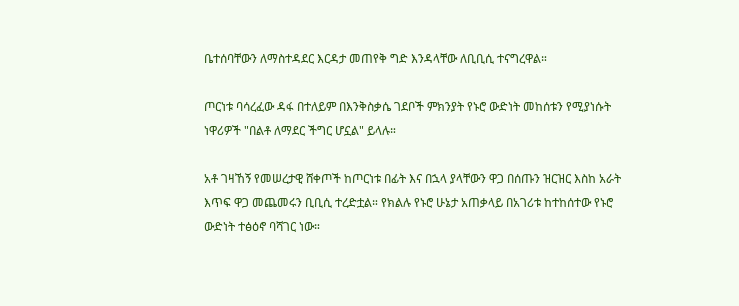ቤተሰባቸውን ለማስተዳደር እርዳታ መጠየቅ ግድ እንዳላቸው ለቢቢሲ ተናግረዋል።

ጦርነቱ ባሳረፈው ዳፋ በተለይም በእንቅስቃሴ ገደቦች ምክንያት የኑሮ ውድነት መከሰቱን የሚያነሱት ነዋሪዎች "በልቶ ለማደር ችግር ሆኗል" ይላሉ።

አቶ ገዛኸኝ የመሠረታዊ ሸቀጦች ከጦርነቱ በፊት እና በኋላ ያላቸውን ዋጋ በሰጡን ዝርዝር እስከ አራት እጥፍ ዋጋ መጨመሩን ቢቢሲ ተረድቷል። የክልሉ የኑሮ ሁኔታ አጠቃላይ በአገሪቱ ከተከሰተው የኑሮ ውድነት ተፅዕኖ ባሻገር ነው።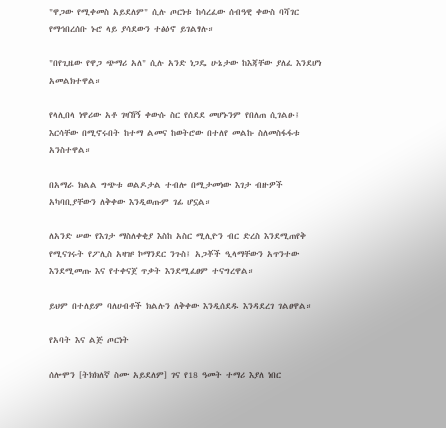"ዋጋው የሚቀመስ አይደለም" ሲሉ ጦርነቱ ከሳረፈው ሰብዓዊ ቀውስ ባሻገር የማኅበረሰቡ ኑሮ ላይ ያሳደውን ተፅዕኖ ይገልፃሉ።

"በየጊዜው የዋጋ ጭማሪ አለ" ሲሉ አንድ ነጋዴ ሁኔታው ከእጃቸው ያለፈ እንደሆነ አመልክተዋል።

የላሊበላ ነዋሪው አቶ ገዛኸኝ ቀውሱ ስር የሰደደ መሆኑንም የበለጠ ሲገልፁ፤ እርሳቸው በሚኖሩበት ከተማ ልመና ከወትሮው በተለየ መልኩ ስለመስፋፋቱ አንስተዋል።

በአማራ ክልል ግጭቱ ወልዶታል ተብሎ በሚታመነው እገታ ብዙዎች አካባቢያቸውን ለቅቀው እንዲወጡም ገፊ ሆኗል።

ለአንድ ሠው የእገታ ማስለቀቂያ እስከ አስር ሚሊዮን ብር ድረስ እንደሚጠየቅ የሚናገሩት የፖሊስ አዛዡ ኮማንደር ንጉስ፤ አጋቾች ዒላማቸውን አጥንተው እንደሚመጡ እና የተቀናጀ ጥቃት እንደሚፈፀም ተናግረዋል።

ይህም በተለይም ባለሀብቶች ክልሉን ለቅቀው እንዲሰደዱ እንዳደረገ ገልፀዋል።

የአባት እና ልጅ ጦርነት

ሰሎሞን [ትክክለኛ ስሙ አይደለም] ገና የ18 ዓመት ተማሪ እያለ ነበር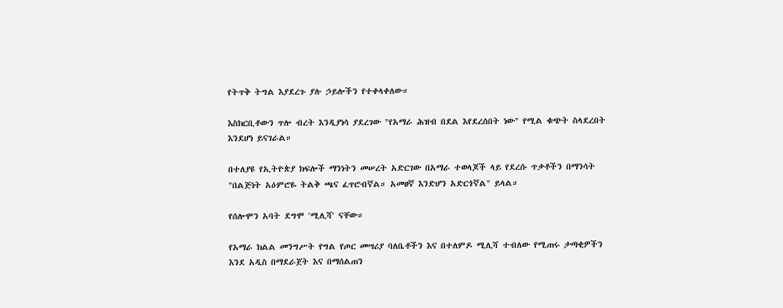የትጥቅ ትግል እያደረጉ ያሉ ኃይሎችን የተቀላቀለው።

እስክርቢቶውን ጥሎ ብረት እንዲያነሳ ያደረገው "የአማራ ሕዝብ በደል እየደረሰበት ነው" የሚል ቁጭት ስላደረበት እንደሆነ ይናገራል።

በተለያዩ የኢትዮጵያ ክፍሎች ማንነትን መሠረት አድርገው በአማራ ተወላጆች ላይ የደረሱ ጥቃቶችን በማንሳት "በልጅነት አዕምሮዬ ትልቅ ጫና ፈጥሮብኛል። አመፀኛ እንድሆን አድርጎኛል" ይላል።

የሰሎሞን አባት ደግሞ 'ሚሊሻ' ናቸው።

የአማራ ክልል መንግሥት የግል የጦር መሣሪያ ባለቤቶችን እና በተለምዶ ሚሊሻ ተብለው የሚጠሩ ታጣቂዎችን እንደ አዲስ በማደራጀት እና በማሰልጠን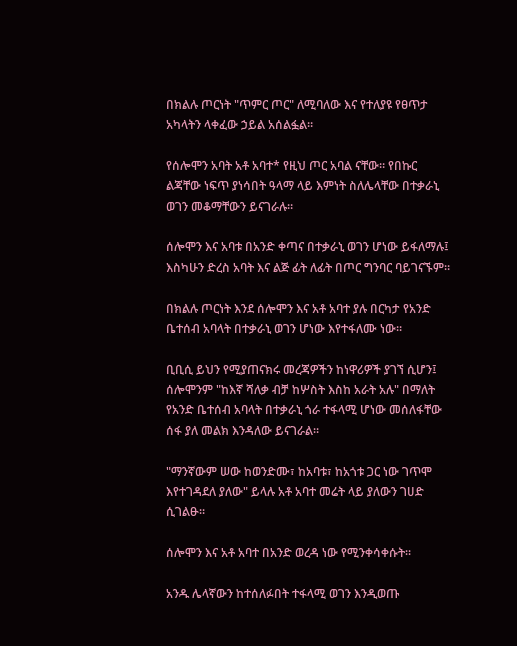በክልሉ ጦርነት "ጥምር ጦር" ለሚባለው እና የተለያዩ የፀጥታ አካላትን ላቀፈው ኃይል አሰልፏል።

የሰሎሞን አባት አቶ አባተ* የዚህ ጦር አባል ናቸው። የበኩር ልጃቸው ነፍጥ ያነሳበት ዓላማ ላይ እምነት ስለሌላቸው በተቃራኒ ወገን መቆማቸውን ይናገራሉ።

ሰሎሞን እና አባቱ በአንድ ቀጣና በተቃራኒ ወገን ሆነው ይፋለማሉ፤ እስካሁን ድረስ አባት እና ልጅ ፊት ለፊት በጦር ግንባር ባይገናኙም።

በክልሉ ጦርነት እንደ ሰሎሞን እና አቶ አባተ ያሉ በርካታ የአንድ ቤተሰብ አባላት በተቃራኒ ወገን ሆነው እየተፋለሙ ነው።

ቢቢሲ ይህን የሚያጠናክሩ መረጃዎችን ከነዋሪዎች ያገኘ ሲሆን፤ ሰሎሞንም "ከእኛ ሻለቃ ብቻ ከሦስት እስከ አራት አሉ" በማለት የአንድ ቤተሰብ አባላት በተቃራኒ ጎራ ተፋላሚ ሆነው መሰለፋቸው ሰፋ ያለ መልክ እንዳለው ይናገራል።

"ማንኛውም ሠው ከወንድሙ፣ ከአባቱ፣ ከአጎቱ ጋር ነው ገጥሞ እየተገዳደለ ያለው" ይላሉ አቶ አባተ መሬት ላይ ያለውን ገሀድ ሲገልፁ።

ሰሎሞን እና አቶ አባተ በአንድ ወረዳ ነው የሚንቀሳቀሱት።

አንዱ ሌላኛውን ከተሰለፉበት ተፋላሚ ወገን እንዲወጡ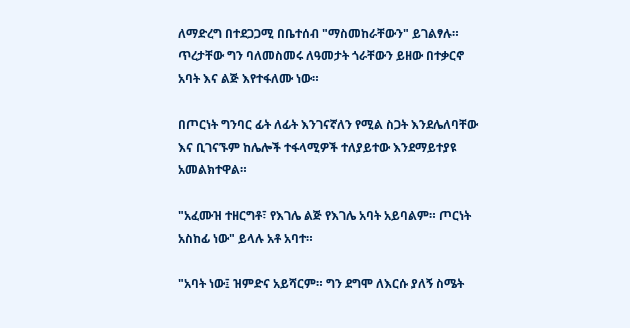ለማድረግ በተደጋጋሚ በቤተሰብ "ማስመከራቸውን" ይገልፃሉ። ጥረታቸው ግን ባለመስመሩ ለዓመታት ጎራቸውን ይዘው በተቃርኖ አባት እና ልጅ እየተፋለሙ ነው።

በጦርነት ግንባር ፊት ለፊት እንገናኛለን የሚል ስጋት እንደሌለባቸው እና ቢገናኙም ከሌሎች ተፋላሚዎች ተለያይተው እንደማይተያዩ አመልክተዋል።

"አፈሙዝ ተዘርግቶ፣ የእገሌ ልጅ የእገሌ አባት አይባልም። ጦርነት አስከፊ ነው" ይላሉ አቶ አባተ።

"አባት ነው፤ ዝምድና አይሻርም። ግን ደግሞ ለእርሱ ያለኝ ስሜት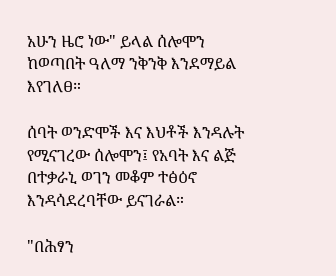አሁን ዜሮ ነው" ይላል ሰሎሞን ከወጣበት ዓለማ ንቅንቅ እንደማይል እየገለፀ።

ሰባት ወንድሞች እና እህቶች እንዳሉት የሚናገረው ሰሎሞን፤ የአባት እና ልጅ በተቃራኒ ወገን መቆም ተፅዕኖ እንዳሳደረባቸው ይናገራል።

"በሕፃን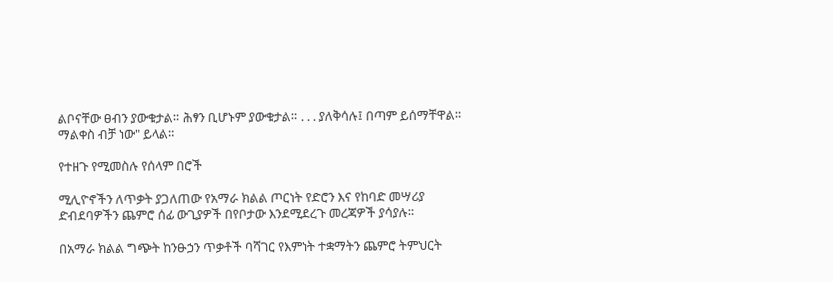ልቦናቸው ፀብን ያውቁታል። ሕፃን ቢሆኑም ያውቁታል። . . . ያለቅሳሉ፤ በጣም ይሰማቸዋል። ማልቀስ ብቻ ነው" ይላል።

የተዘጉ የሚመስሉ የሰላም በሮች

ሚሊዮኖችን ለጥቃት ያጋለጠው የአማራ ክልል ጦርነት የድሮን እና የከባድ መሣሪያ ድብደባዎችን ጨምሮ ሰፊ ውጊያዎች በየቦታው እንደሚደረጉ መረጃዎች ያሳያሉ።

በአማራ ክልል ግጭት ከንፁኃን ጥቃቶች ባሻገር የእምነት ተቋማትን ጨምሮ ትምህርት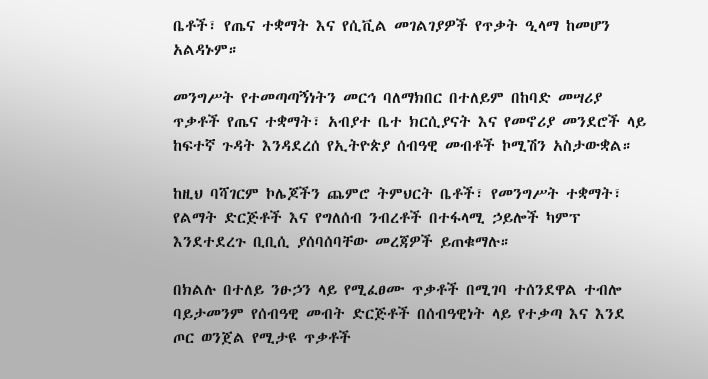ቤቶች፣ የጤና ተቋማት እና የሲቪል መገልገያዎች የጥቃት ዒላማ ከመሆን አልዳኑም።

መንግሥት የተመጣጣኝነትን መርኅ ባለማክበር በተለይም በከባድ መሣሪያ ጥቃቶች የጤና ተቋማት፣ አብያተ ቤተ ክርሲያናት እና የመኖሪያ መንደሮች ላይ ከፍተኛ ጉዳት እንዳደረሰ የኢትዮጵያ ሰብዓዊ መብቶች ኮሚሽን አስታውቋል።

ከዚህ ባሻገርም ኮሌጆችን ጨምሮ ትምህርት ቤቶች፣ የመንግሥት ተቋማት፣ የልማት ድርጅቶች እና የግለሰብ ንብረቶች በተፋላሚ ኃይሎች ካምፕ እንደተደረጉ ቢቢሲ ያሰባሰባቸው መረጃዎች ይጠቁማሉ።

በክልሉ በተለይ ንፁኃን ላይ የሚፈፀሙ ጥቃቶች በሚገባ ተሰንደዋል ተብሎ ባይታመንም የሰብዓዊ መብት ድርጅቶች በሰብዓዊነት ላይ የተቃጣ እና እንደ ጦር ወንጀል የሚታዩ ጥቃቶች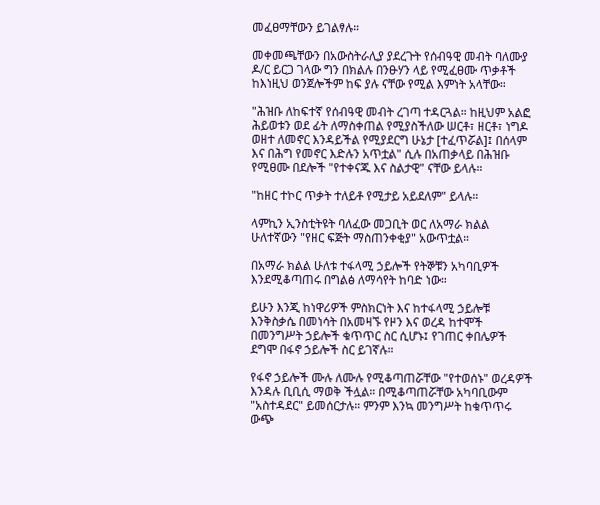መፈፀማቸውን ይገልፃሉ።

መቀመጫቸውን በአውስትራሊያ ያደረጉት የሰብዓዊ መብት ባለሙያ ዶ/ር ይርጋ ገላው ግን በክልሉ በንፁሃን ላይ የሚፈፀሙ ጥቃቶች ከእነዚህ ወንጀሎችም ከፍ ያሉ ናቸው የሚል እምነት አላቸው።

"ሕዝቡ ለከፍተኛ የሰብዓዊ መብት ረገጣ ተዳርጓል። ከዚህም አልፎ ሕይወቱን ወደ ፊት ለማስቀጠል የሚያስችለው ሠርቶ፣ ዘርቶ፣ ነግዶ ወዘተ ለመኖር እንዳይችል የሚያደርግ ሁኔታ [ተፈጥሯል]፤ በሰላም እና በሕግ የመኖር እድሉን አጥቷል" ሲሉ በአጠቃላይ በሕዝቡ የሚፀሙ በደሎች "የተቀናጁ እና ስልታዊ" ናቸው ይላሉ።

"ከዘር ተኮር ጥቃት ተለይቶ የሚታይ አይደለም" ይላሉ።

ላምኪን ኢንስቲትዩት ባለፈው መጋቢት ወር ለአማራ ክልል ሁለተኛውን "የዘር ፍጅት ማስጠንቀቂያ" አውጥቷል።

በአማራ ክልል ሁለቱ ተፋላሚ ኃይሎች የትኞቹን አካባቢዎች እንደሚቆጣጠሩ በግልፅ ለማሳየት ከባድ ነው።

ይሁን እንጂ ከነዋሪዎች ምስክርነት እና ከተፋላሚ ኃይሎቹ እንቅስቃሴ በመነሳት በአመዛኙ የዞን እና ወረዳ ከተሞች በመንግሥት ኃይሎች ቁጥጥር ስር ሲሆኑ፤ የገጠር ቀበሌዎች ደግሞ በፋኖ ኃይሎች ስር ይገኛሉ።

የፋኖ ኃይሎች ሙሉ ለሙሉ የሚቆጣጠሯቸው "የተወሰኑ" ወረዳዎች እንዳሉ ቢቢሲ ማወቅ ችሏል። በሚቆጣጠሯቸው አካባቢውም "አስተዳደር" ይመሰርታሉ። ምንም እንኳ መንግሥት ከቁጥጥሩ ውጭ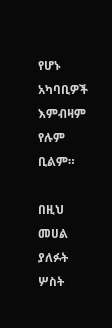የሆኑ አካባቢዎች እምብዛም የሉም ቢልም።

በዚህ መሀል ያለፉት ሦስት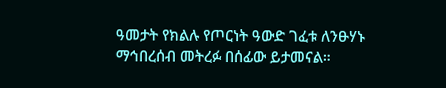ዓመታት የክልሉ የጦርነት ዓውድ ገፈቱ ለንፁሃኑ ማኅበረሰብ መትረፉ በሰፊው ይታመናል።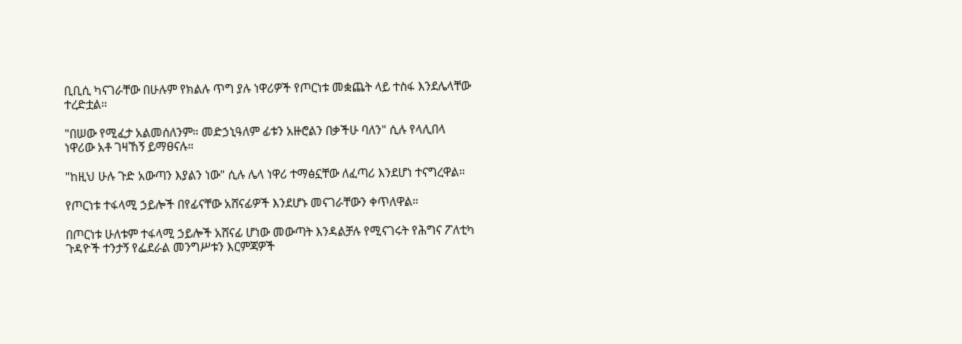ቢቢሲ ካናገራቸው በሁሉም የክልሉ ጥግ ያሉ ነዋሪዎች የጦርነቱ መቋጨት ላይ ተስፋ እንደሌላቸው ተረድቷል።

"በሠው የሚፈታ አልመሰለንም። መድኃኒዓለም ፊቱን አዙሮልን በቃችሁ ባለን" ሲሉ የላሊበላ ነዋሪው አቶ ገዛኸኝ ይማፀናሉ።

"ከዚህ ሁሉ ጉድ አውጣን እያልን ነው" ሲሉ ሌላ ነዋሪ ተማፅኗቸው ለፈጣሪ እንደሆነ ተናግረዋል።

የጦርነቱ ተፋላሚ ኃይሎች በየፊናቸው አሸናፊዎች እንደሆኑ መናገራቸውን ቀጥለዋል።

በጦርነቱ ሁለቱም ተፋላሚ ኃይሎች አሸናፊ ሆነው መውጣት እንዳልቻሉ የሚናገሩት የሕግና ፖለቲካ ጉዳዮች ተንታኝ የፌደራል መንግሥቱን እርምጃዎች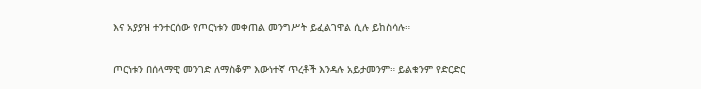እና አያያዝ ተንተርሰው የጦርነቱን መቀጠል መንግሥት ይፈልገዋል ሲሉ ይከስሳሉ።

ጦርነቱን በሰላማዊ መንገድ ለማስቆም እውነተኛ ጥረቶች እንዳሉ አይታመንም። ይልቁንም የድርድር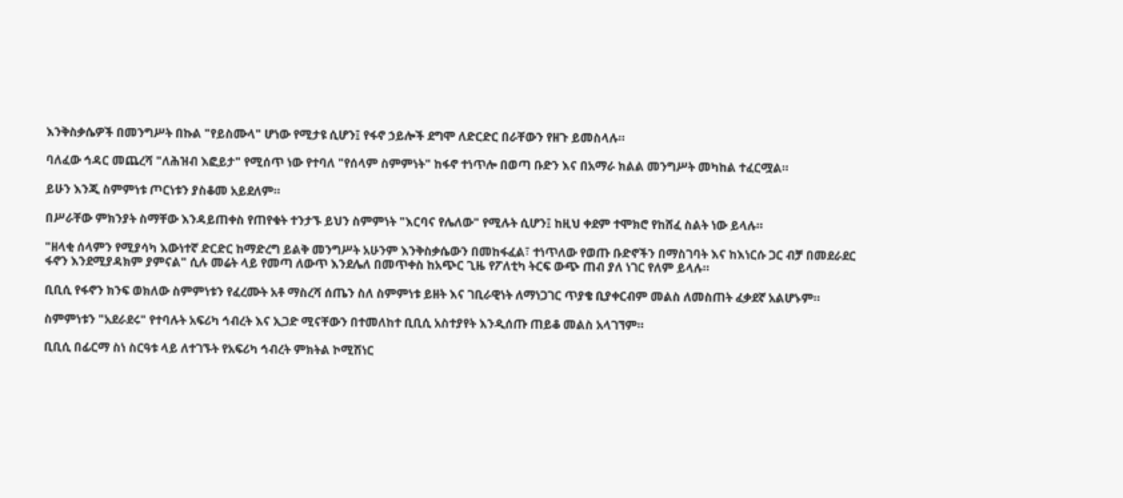እንቅስቃሴዎች በመንግሥት በኩል "የይስሙላ" ሆነው የሚታዩ ሲሆን፤ የፋኖ ኃይሎች ደግሞ ለድርድር በራቸውን የዘጉ ይመስላሉ።

ባለፈው ኅዳር መጨረሻ "ለሕዝብ እፎይታ" የሚሰጥ ነው የተባለ "የሰላም ስምምነት" ከፋኖ ተነጥሎ በወጣ ቡድን እና በአማራ ክልል መንግሥት መካከል ተፈርሟል።

ይሁን እንጂ ስምምነቱ ጦርነቱን ያስቆመ አይደለም።

በሥራቸው ምክንያት ስማቸው እንዳይጠቀስ የጠየቁት ተንታኙ ይህን ስምምነት "እርባና የሌለው" የሚሉት ሲሆን፤ ከዚህ ቀደም ተሞክሮ የከሸፈ ስልት ነው ይላሉ።

"ዘላቂ ሰላምን የሚያሳካ እውነተኛ ድርድር ከማድረግ ይልቅ መንግሥት አሁንም እንቅስቃሴውን በመከፋፈል፣ ተነጥለው የወጡ ቡድኖችን በማስገባት እና ከእነርሱ ጋር ብቻ በመደራደር ፋኖን እንደሚያዳክም ያምናል" ሲሉ መሬት ላይ የመጣ ለውጥ እንደሌለ በመጥቀስ ከአጭር ጊዜ የፖለቲካ ትርፍ ውጭ ጠብ ያለ ነገር የለም ይላሉ።

ቢቢሲ የፋኖን ክንፍ ወክለው ስምምነቱን የፈረሙት አቶ ማስረሻ ሰጤን ስለ ስምምነቱ ይዘት እና ገቢራዊነት ለማነጋገር ጥያቄ ቢያቀርብም መልስ ለመስጠት ፈቃደኛ አልሆኑም።

ስምምነቱን "አደራደሩ" የተባሉት አፍሪካ ኅብረት እና ኢጋድ ሚናቸውን በተመለከተ ቢቢሲ አስተያየት እንዲሰጡ ጠይቆ መልስ አላገኘም።

ቢቢሲ በፊርማ ስነ ስርዓቱ ላይ ለተገኙት የአፍሪካ ኅብረት ምክትል ኮሚሽነር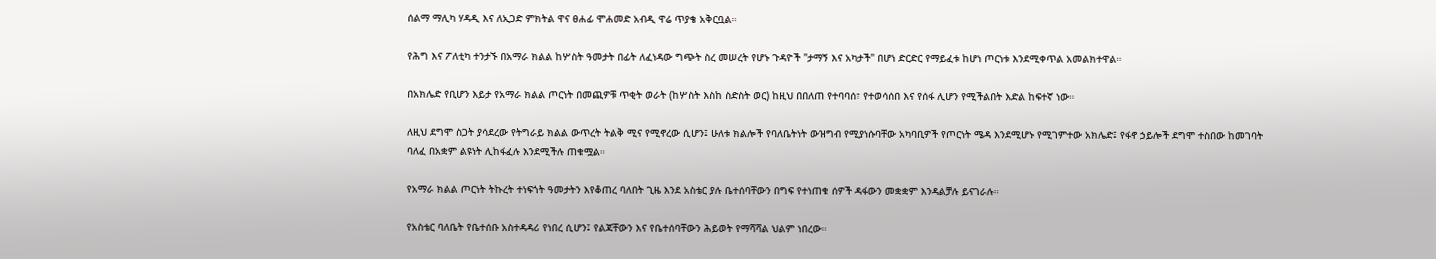ሰልማ ማሊካ ሃዳዲ እና ለኢጋድ ምክትል ዋና ፀሐፊ ሞሐመድ አብዲ ዋሬ ጥያቄ አቅርቧል።

የሕግ እና ፖለቲካ ተንታኙ በአማራ ክልል ከሦስት ዓመታት በፊት ለፈነዳው ግጭት ስረ መሠረት የሆኑ ጉዳዮች "ታማኝ እና አካታች" በሆነ ድርድር የማይፈቱ ከሆነ ጦርነቱ እንደሚቀጥል አመልክተዋል።

በአክሌድ የቢሆን እይታ የአማራ ክልል ጦርነት በመጪዎቹ ጥቂት ወራት (ከሦስት እስከ ስድስት ወር) ከዚህ በበለጠ የተባባሰ፣ የተወሳሰበ እና የሰፋ ሊሆን የሚችልበት እድል ከፍተኛ ነው።

ለዚህ ደግሞ ስጋት ያሳደረው የትግራይ ክልል ውጥረት ትልቅ ሚና የሚኖረው ሲሆን፤ ሁለቱ ክልሎች የባለቤትነት ውዝግብ የሚያነሱባቸው አካባቢዎች የጦርነት ሜዳ እንደሚሆኑ የሚገምተው አክሌድ፤ የፋኖ ኃይሎች ደግሞ ተስበው ከመገባት ባለፈ በአቋም ልዩነት ሊከፋፈሉ እንደሚችሉ ጠቁሟል።

የአማራ ክልል ጦርነት ትኩረት ተነፍጎት ዓመታትን እየቆጠረ ባለበት ጊዜ እንደ አስቴር ያሉ ቤተሰባቸውን በግፍ የተነጠቁ ሰዎች ዳፋውን መቋቋም እንዳልቻሉ ይናገራሉ።

የአስቴር ባለቤት የቤተሰቡ አስተዳዳሪ የነበረ ሲሆን፤ የልጃቸውን እና የቤተሰባቸውን ሕይወት የማሻሻል ህልም ነበረው።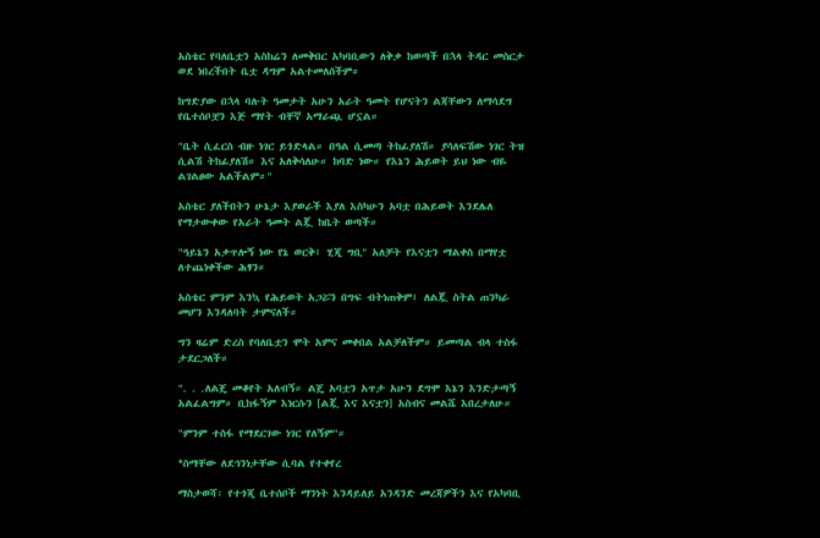አስቴር የባለቤቷን አስከሬን ለመቅበር አካባቢውን ለቅቃ ከወጣች በኋላ ትዳር መስርታ ወደ ነበረችበት ቤቷ ዳግም አልተመለሰችም።

ከግድያው በኋላ ባሉት ዓመታት አሁን አራት ዓመት የሆናትን ልጃቸውን ለማሳደግ የቤተሰቦቿን እጅ ማየት ብቸኛ አማራጯ ሆኗል።

"ቤት ሲፈርስ ብዙ ነገር ይጎድላል። በዓል ሲመጣ ትከፊያለሽ። ያሳለፍሽው ነገር ትዝ ሲልሽ ትከፊያለሽ። እና አለቅሳለሁ። ከባድ ነው። የእኔን ሕይወት ይህ ነው ብዬ ልገልፀው አልችልም።"

አስቴር ያለችበትን ሁኔታ እያወራች እያለ እስካሁን አባቷ በሕይወት እንደሌለ የማታውቀው የአራት ዓመት ልጇ ከቤት ወጣች።

"ዓይኔን አቃጥሎኝ ነው የኔ ወርቅ፤ ሂጂ ግቢ" አለቻት የእናቷን ማልቀስ በማየቷ ለተጨነቀችው ሕፃን።

አስቴር ምንም እንኳ የሕይወት አጋሯን በግፍ ብትነጠቅም፤ ለልጇ ስትል ጠንካራ መሆን እንዳለባት ታምናለች።

ግን ዛሬም ድረስ የባለቤቷን ሞት አምና መቀበል አልቻለችም። ይመጣል ብላ ተስፋ ታደርጋለች።

". . .ለልጄ መቆየት አለብኝ። ልጄ አባቷን አጥታ አሁን ደግሞ እኔን እንድታጣኝ አልፈልግም። ቢከፋኝም እነርሱን [ልጇ እና እናቷን] አስብና መልሼ እበረታለሁ።

"ምንም ተስፋ የማደርገው ነገር የለኝም"።

*ስማቸው ለደኅንነታቸው ሲባል የተቀየረ

ማስታወሻ፡ የተጎጂ ቤተሰቦች ማንነት እንዳይለይ አንዳንድ መረጃዎችን እና የአካባቢ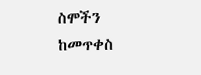ስሞችን ከመጥቀስ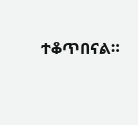ተቆጥበናል።